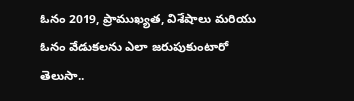ఓనం 2019, ప్రాముఖ్యత, విశేషాలు మరియు ఓనం వేడుకలను ఎలా జరుపుకుంటారో తెలుసా..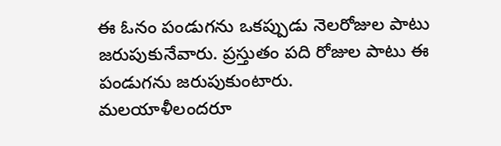ఈ ఓనం పండుగను ఒకప్పుడు నెలరోజుల పాటు జరుపుకునేవారు. ప్రస్తుతం పది రోజుల పాటు ఈ పండుగను జరుపుకుంటారు. మలయాళీలందరూ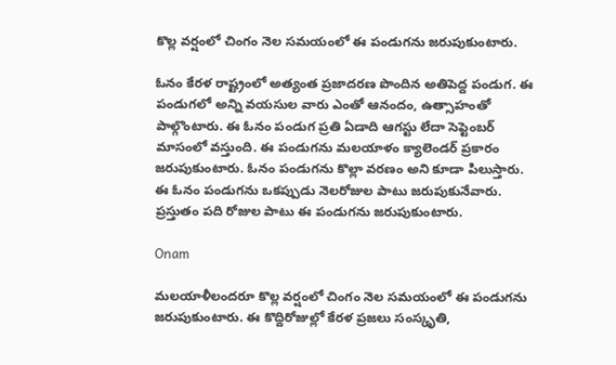కొల్ల వర్షంలో చింగం నెల సమయంలో ఈ పండుగను జరుపుకుంటారు.

ఓనం కేరళ రాష్ట్రంలో అత్యంత ప్రజాదరణ పొందిన అతిపెద్ద పండుగ. ఈ పండుగలో అన్ని వయసుల వారు ఎంతో ఆనందం, ఉత్సాహంతో పాల్గొంటారు. ఈ ఓనం పండుగ ప్రతి ఏడాది ఆగస్టు లేదా సెప్టెంబర్ మాసంలో వస్తుంది. ఈ పండుగను మలయాళం క్యాలెండర్ ప్రకారం జరుపుకుంటారు. ఓనం పండుగను కొల్లా వరణం అని కూడా పిలుస్తారు. ఈ ఓనం పండుగను ఒకప్పుడు నెలరోజుల పాటు జరుపుకునేవారు. ప్రస్తుతం పది రోజుల పాటు ఈ పండుగను జరుపుకుంటారు.

Onam

మలయాళీలందరూ కొల్ల వర్షంలో చింగం నెల సమయంలో ఈ పండుగను జరుపుకుంటారు. ఈ కొద్దిరోజుల్లో కేరళ ప్రజలు సంస్కృతి,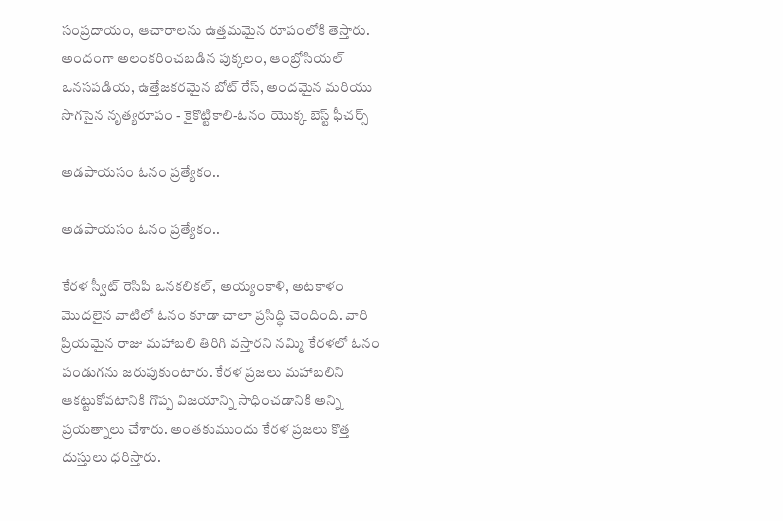సంప్రదాయం, ఆచారాలను ఉత్తమమైన రూపంలోకి తెస్తారు. అందంగా అలంకరించబడిన పుక్కలం, ఆంబ్రోసియల్ ఒనసపడియ, ఉత్తేజకరమైన బోట్ రేస్, అందమైన మరియు సొగసైన నృత్యరూపం - కైకొట్టికాలి-ఓనం యొక్క బెస్ట్ ఫీచర్స్

అడపాయసం ఓనం ప్రత్యేకం..

అడపాయసం ఓనం ప్రత్యేకం..

కేరళ స్వీట్ రెసిపి ఒనకలికల్, అయ్యంకాళి, అటకాళం మొదలైన వాటిలో ఓనం కూడా చాలా ప్రసిద్ధి చెందింది. వారి ప్రియమైన రాజు మహాబలి తిరిగి వస్తారని నమ్మి కేరళలో ఓనం పండుగను జరుపుకుంటారు. కేరళ ప్రజలు మహాబలిని ఆకట్టుకోవటానికి గొప్ప విజయాన్ని సాధించడానికి అన్ని ప్రయత్నాలు చేశారు. అంతకుముందు కేరళ ప్రజలు కొత్త దుస్తులు ధరిస్తారు.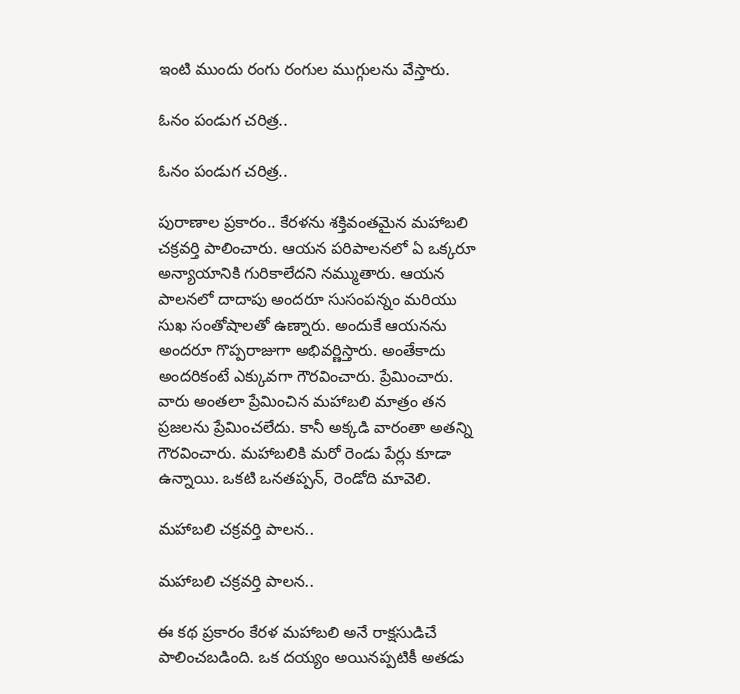ఇంటి ముందు రంగు రంగుల ముగ్గులను వేస్తారు.

ఓనం పండుగ చరిత్ర..

ఓనం పండుగ చరిత్ర..

పురాణాల ప్రకారం.. కేరళను శక్తివంతమైన మహాబలి చక్రవర్తి పాలించారు. ఆయన పరిపాలనలో ఏ ఒక్కరూ అన్యాయానికి గురికాలేదని నమ్ముతారు. ఆయన పాలనలో దాదాపు అందరూ సుసంపన్నం మరియు సుఖ సంతోషాలతో ఉణ్నారు. అందుకే ఆయనను అందరూ గొప్పరాజుగా అభివర్ణిస్తారు. అంతేకాదు అందరికంటే ఎక్కువగా గౌరవించారు. ప్రేమించారు. వారు అంతలా ప్రేమించిన మహాబలి మాత్రం తన ప్రజలను ప్రేమించలేదు. కానీ అక్కడి వారంతా అతన్ని గౌరవించారు. మహాబలికి మరో రెండు పేర్లు కూడా ఉన్నాయి. ఒకటి ఒనతప్పన్, రెండోది మావెలి.

మహాబలి చక్రవర్తి పాలన..

మహాబలి చక్రవర్తి పాలన..

ఈ కథ ప్రకారం కేరళ మహాబలి అనే రాక్షసుడిచే పాలించబడింది. ఒక దయ్యం అయినప్పటికీ అతడు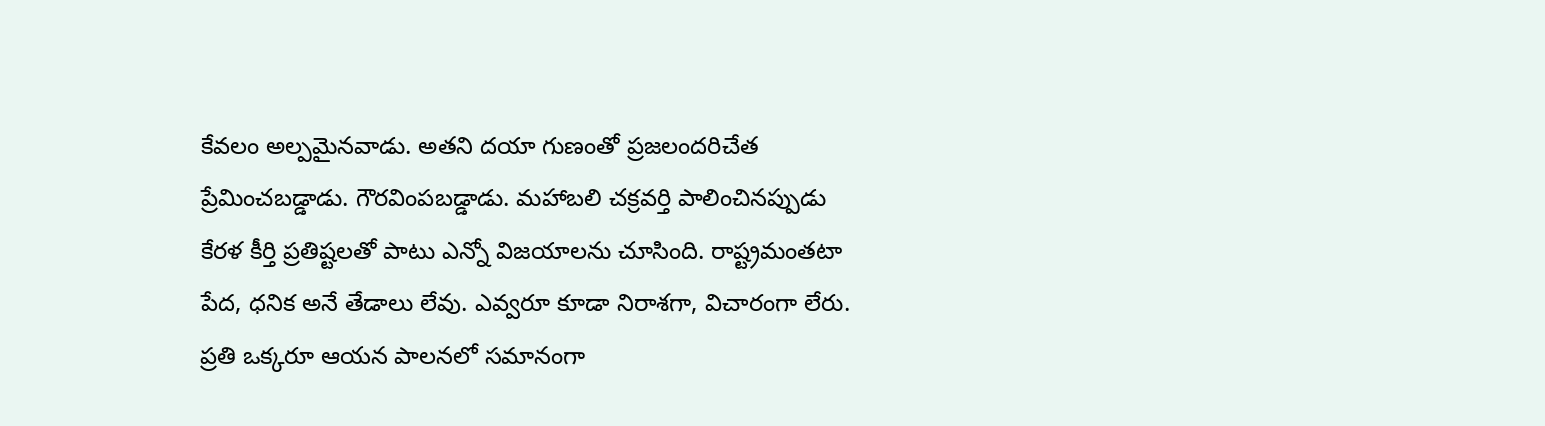కేవలం అల్పమైనవాడు. అతని దయా గుణంతో ప్రజలందరిచేత ప్రేమించబడ్డాడు. గౌరవింపబడ్డాడు. మహాబలి చక్రవర్తి పాలించినప్పుడు కేరళ కీర్తి ప్రతిష్టలతో పాటు ఎన్నో విజయాలను చూసింది. రాష్ట్రమంతటా పేద, ధనిక అనే తేడాలు లేవు. ఎవ్వరూ కూడా నిరాశగా, విచారంగా లేరు. ప్రతి ఒక్కరూ ఆయన పాలనలో సమానంగా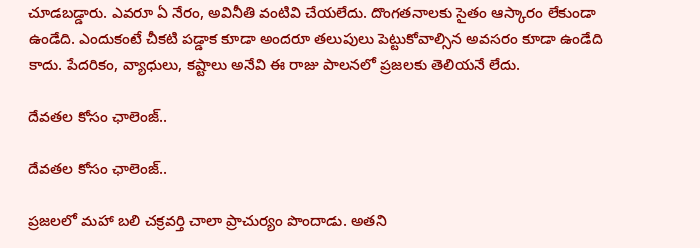చూడబడ్డారు. ఎవరూ ఏ నేరం, అవినీతి వంటివి చేయలేదు. దొంగతనాలకు సైతం ఆస్కారం లేకుండా ఉండేది. ఎందుకంటే చీకటి పడ్డాక కూడా అందరూ తలుపులు పెట్టుకోవాల్సిన అవసరం కూడా ఉండేది కాదు. పేదరికం, వ్యాధులు, కష్టాలు అనేవి ఈ రాజు పాలనలో ప్రజలకు తెలియనే లేదు.

దేవతల కోసం ఛాలెంజ్..

దేవతల కోసం ఛాలెంజ్..

ప్రజలలో మహా బలి చక్రవర్తి చాలా ప్రాచుర్యం పొందాడు. అతని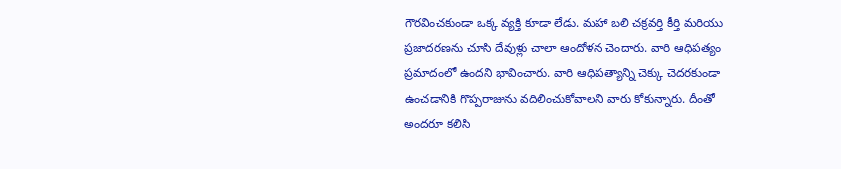గౌరవించకుండా ఒక్క వ్యక్తి కూడా లేడు. మహా బలి చక్రవర్తి కీర్తి మరియు ప్రజాదరణను చూసి దేవుళ్లు చాలా ఆందోళన చెందారు. వారి ఆధిపత్యం ప్రమాదంలో ఉందని భావించారు. వారి ఆధిపత్యాన్ని చెక్కు చెదరకుండా ఉంచడానికి గొప్పరాజును వదిలించుకోవాలని వారు కోకున్నారు. దీంతో అందరూ కలిసి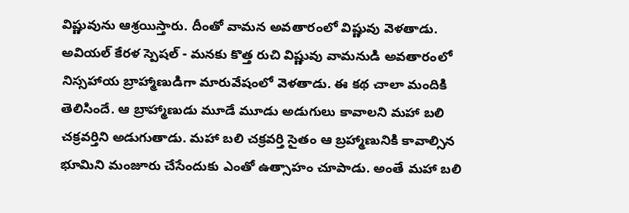విష్ణువును ఆశ్రయిస్తారు. దీంతో వామన అవతారంలో విష్ణువు వెళతాడు. అవియల్ కేరళ స్పెషల్ - మనకు కొత్త రుచి విష్ణువు వామనుడి అవతారంలో నిస్సహాయ బ్రాహ్మాణుడిగా మారువేషంలో వెళతాడు. ఈ కథ చాలా మందికి తెలిసిందే. ఆ బ్రాహ్మాణుడు మూడే మూడు అడుగులు కావాలని మహా బలి చక్రవర్తిని అడుగుతాడు. మహా బలి చక్రవర్తి సైతం ఆ బ్రహ్మాణునికి కావాల్సిన భూమిని మంజూరు చేసేందుకు ఎంతో ఉత్సాహం చూపాడు. అంతే మహా బలి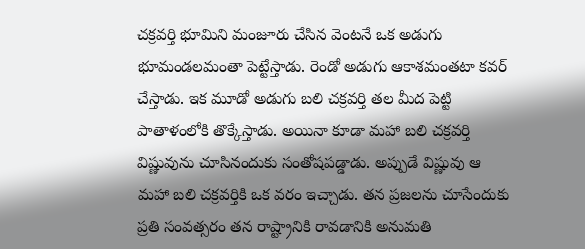చక్రవర్తి భూమిని మంజూరు చేసిన వెంటనే ఒక అడుగు భూమండలమంతా పెట్టేస్తాడు. రెండో అడుగు ఆకాశమంతటా కవర్ చేస్తాడు. ఇక మూడో అడుగు బలి చక్రవర్తి తల మీద పెట్టి పాతాళంలోకి తొక్కేస్తాడు. అయినా కూడా మహా బలి చక్రవర్తి విష్ణువును చూసినందుకు సంతోషపడ్డాడు. అప్పుడే విష్ణువు ఆ మహా బలి చక్రవర్తికి ఒక వరం ఇచ్చాడు. తన ప్రజలను చూసేందుకు ప్రతి సంవత్సరం తన రాష్ట్రానికి రావడానికి అనుమతి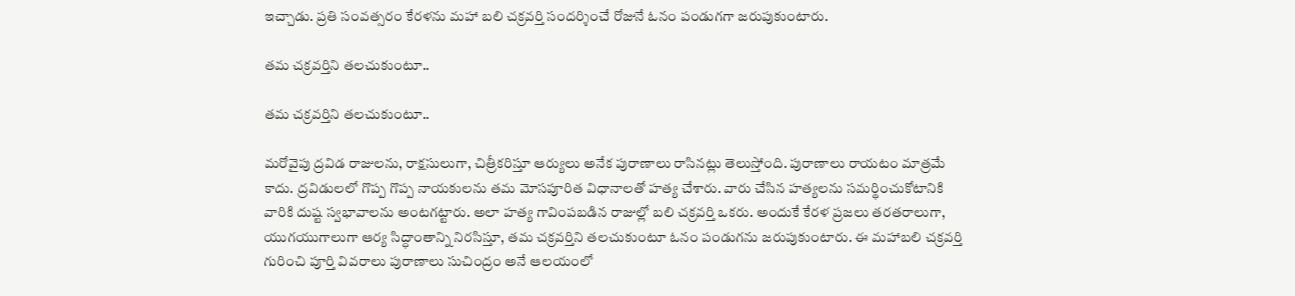ఇచ్చాడు. ప్రతి సంవత్సరం కేరళను మహా బలి చక్రవర్తి సందర్శించే రోజునే ఓనం పండుగగా జరుపుకుంటారు.

తమ చక్రవర్తిని తలచుకుంటూ..

తమ చక్రవర్తిని తలచుకుంటూ..

మరోవైపు ద్రవిడ రాజులను, రాక్షసులుగా, చిత్రీకరిస్తూ ఆర్యులు అనేక పురాణాలు రాసినట్లు తెలుస్తోంది. పురాణాలు రాయటం మాత్రమే కాదు. ద్రవిడులలో గొప్ప గొప్ప నాయకులను తమ మోసపూరిత విధానాలతో హత్య చేశారు. వారు చేసిన హత్యలను సమర్థించుకోటానికి వారికి దుష్ట స్వభావాలను అంటగట్టారు. అలా హత్య గావింపబడిన రాజుల్లో బలి చక్రవర్తి ఒకరు. అందుకే కేరళ ప్రజలు తరతరాలుగా, యుగయుగాలుగా ఆర్య సిద్ధాంతాన్ని నిరసిస్తూ, తమ చక్రవర్తిని తలచుకుంటూ ఓనం పండుగను జరుపుకుంటారు. ఈ మహాబలి చక్రవర్తి గురించి పూర్తి వివరాలు పురాణాలు సుచింద్రం అనే ఆలయంలో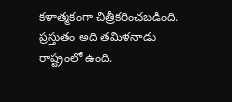కళాత్మకంగా చిత్రీకరించబడింది. ప్రస్తుతం అది తమిళనాడు రాష్ట్రంలో ఉంది.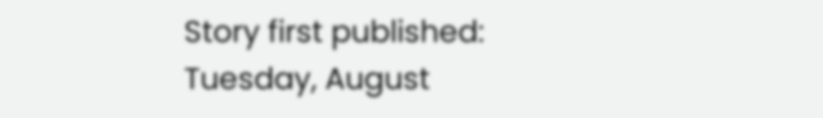Story first published: Tuesday, August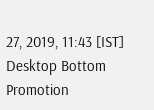27, 2019, 11:43 [IST]
Desktop Bottom Promotion